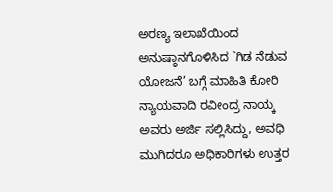ಅರಣ್ಯ ಇಲಾಖೆಯಿಂದ ಅನುಷ್ಠಾನಗೊಳಿಸಿದ `ಗಿಡ ನೆಡುವ ಯೋಜನೆ’ ಬಗ್ಗೆ ಮಾಹಿತಿ ಕೋರಿ ನ್ಯಾಯವಾದಿ ರವೀಂದ್ರ ನಾಯ್ಕ ಅವರು ಅರ್ಜಿ ಸಲ್ಲಿಸಿದ್ದು, ಅವಧಿ ಮುಗಿದರೂ ಅಧಿಕಾರಿಗಳು ಉತ್ತರ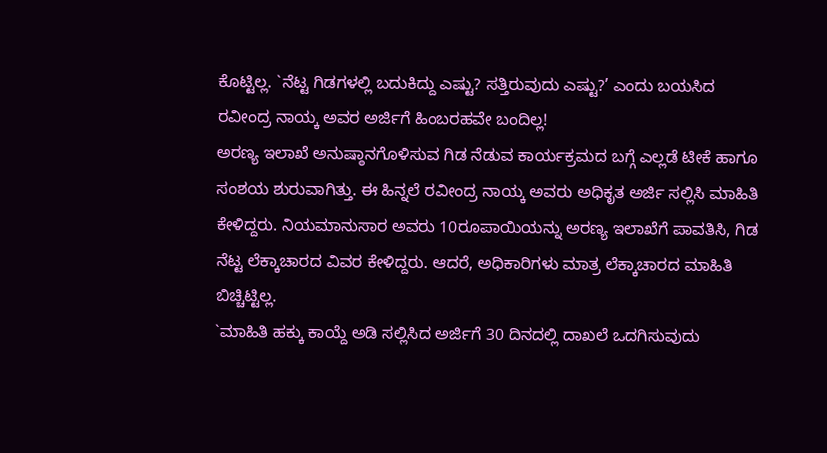ಕೊಟ್ಟಿಲ್ಲ. `ನೆಟ್ಟ ಗಿಡಗಳಲ್ಲಿ ಬದುಕಿದ್ದು ಎಷ್ಟು? ಸತ್ತಿರುವುದು ಎಷ್ಟು?’ ಎಂದು ಬಯಸಿದ ರವೀಂದ್ರ ನಾಯ್ಕ ಅವರ ಅರ್ಜಿಗೆ ಹಿಂಬರಹವೇ ಬಂದಿಲ್ಲ!
ಅರಣ್ಯ ಇಲಾಖೆ ಅನುಷ್ಠಾನಗೊಳಿಸುವ ಗಿಡ ನೆಡುವ ಕಾರ್ಯಕ್ರಮದ ಬಗ್ಗೆ ಎಲ್ಲಡೆ ಟೀಕೆ ಹಾಗೂ ಸಂಶಯ ಶುರುವಾಗಿತ್ತು. ಈ ಹಿನ್ನಲೆ ರವೀಂದ್ರ ನಾಯ್ಕ ಅವರು ಅಧಿಕೃತ ಅರ್ಜಿ ಸಲ್ಲಿಸಿ ಮಾಹಿತಿ ಕೇಳಿದ್ದರು. ನಿಯಮಾನುಸಾರ ಅವರು 10ರೂಪಾಯಿಯನ್ನು ಅರಣ್ಯ ಇಲಾಖೆಗೆ ಪಾವತಿಸಿ, ಗಿಡ ನೆಟ್ಟ ಲೆಕ್ಕಾಚಾರದ ವಿವರ ಕೇಳಿದ್ದರು. ಆದರೆ, ಅಧಿಕಾರಿಗಳು ಮಾತ್ರ ಲೆಕ್ಕಾಚಾರದ ಮಾಹಿತಿ ಬಿಚ್ಚಿಟ್ಟಿಲ್ಲ.
`ಮಾಹಿತಿ ಹಕ್ಕು ಕಾಯ್ದೆ ಅಡಿ ಸಲ್ಲಿಸಿದ ಅರ್ಜಿಗೆ 30 ದಿನದಲ್ಲಿ ದಾಖಲೆ ಒದಗಿಸುವುದು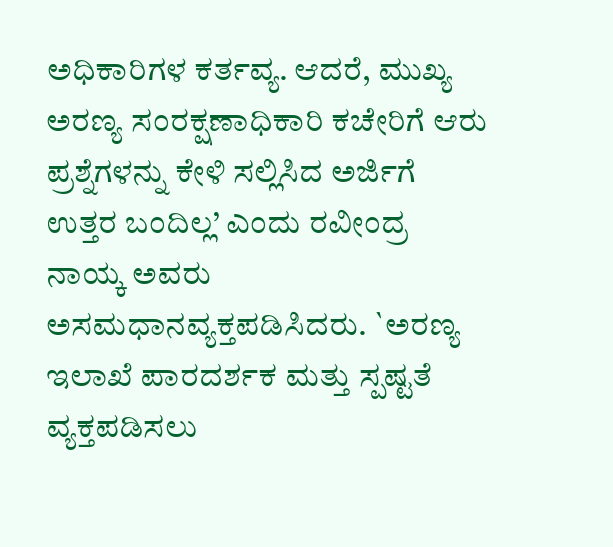ಅಧಿಕಾರಿಗಳ ಕರ್ತವ್ಯ. ಆದರೆ, ಮುಖ್ಯ ಅರಣ್ಯ ಸಂರಕ್ಷಣಾಧಿಕಾರಿ ಕಚೇರಿಗೆ ಆರು ಪ್ರಶ್ನೆಗಳನ್ನು ಕೇಳಿ ಸಲ್ಲಿಸಿದ ಅರ್ಜಿಗೆ ಉತ್ತರ ಬಂದಿಲ್ಲ’ ಎಂದು ರವೀಂದ್ರ ನಾಯ್ಕ ಅವರು ಅಸಮಧಾನವ್ಯಕ್ತಪಡಿಸಿದರು. `ಅರಣ್ಯ ಇಲಾಖೆ ಪಾರದರ್ಶಕ ಮತ್ತು ಸ್ಪಷ್ಟತೆ ವ್ಯಕ್ತಪಡಿಸಲು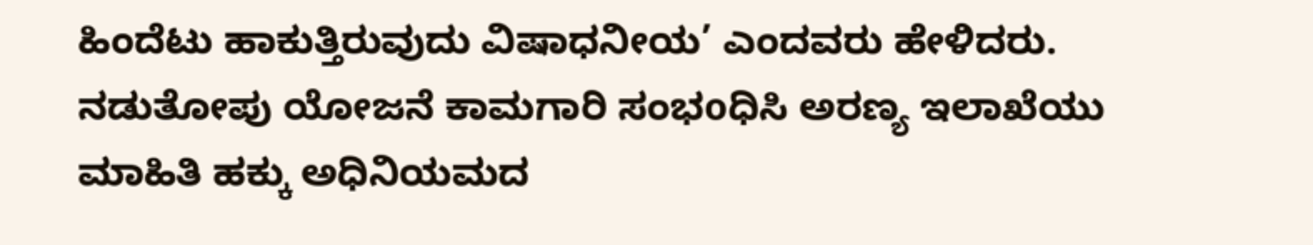ಹಿಂದೆಟು ಹಾಕುತ್ತಿರುವುದು ವಿಷಾಧನೀಯ’ ಎಂದವರು ಹೇಳಿದರು. ನಡುತೋಪು ಯೋಜನೆ ಕಾಮಗಾರಿ ಸಂಭoಧಿಸಿ ಅರಣ್ಯ ಇಲಾಖೆಯು ಮಾಹಿತಿ ಹಕ್ಕು ಅಧಿನಿಯಮದ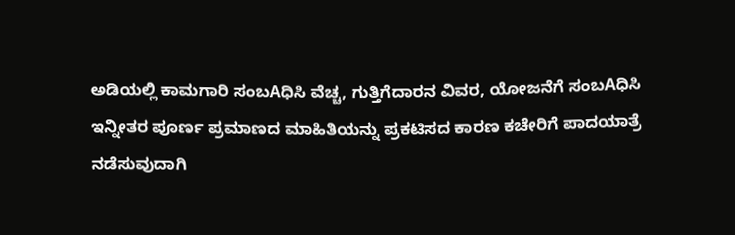ಅಡಿಯಲ್ಲಿ ಕಾಮಗಾರಿ ಸಂಬAಧಿಸಿ ವೆಚ್ಚ, ಗುತ್ತಿಗೆದಾರನ ವಿವರ, ಯೋಜನೆಗೆ ಸಂಬAಧಿಸಿ ಇನ್ನೀತರ ಪೂರ್ಣ ಪ್ರಮಾಣದ ಮಾಹಿತಿಯನ್ನು ಪ್ರಕಟಿಸದ ಕಾರಣ ಕಚೇರಿಗೆ ಪಾದಯಾತ್ರೆ ನಡೆಸುವುದಾಗಿ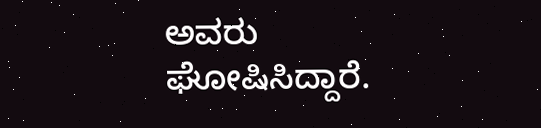ಅವರು ಘೋಷಿಸಿದ್ದಾರೆ.